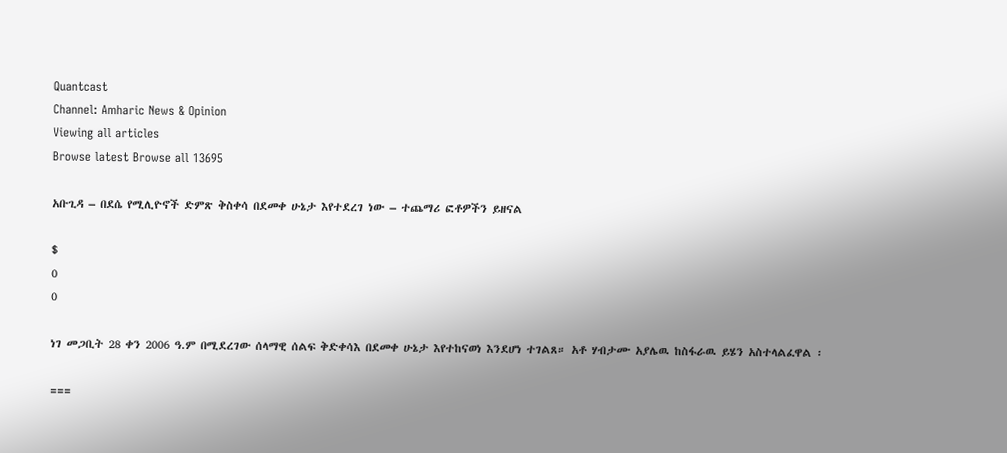Quantcast
Channel: Amharic News & Opinion
Viewing all articles
Browse latest Browse all 13695

አቡጊዳ – በደሴ የሚሊዮኖች ድምጽ ቅስቀሳ በደመቀ ሁኔታ እየተደረገ ነው – ተጨማሪ ፎቶዎችን ይዘናል

$
0
0

ነገ መጋቢት 28 ቀን 2006 ዓ.ም በሚደረገው ሰላማዊ ሰልፍ ቅድቀሳእ በደመቀ ሁኔታ እየተከናወነ እንደሆነ ተገልጸ። አቶ ሃብታሙ አያሌዉ ከስፋራዉ ይሄን አስተላልፈዋል ፡

===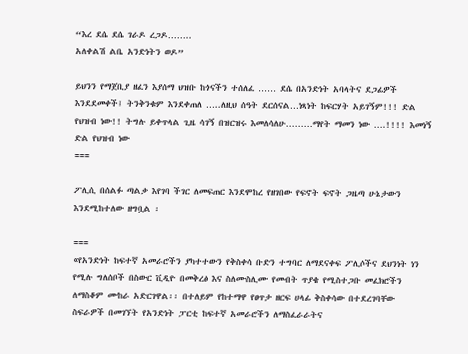“እረ ደሴ ደሴ ገራዶ ረጋዶ……..
አለቀልሽ ልቤ አንድነትን ወዶ”

ይህንን የማጀቢያ ዘፈን እያሰማ ህዝቡ ከጎናችን ተሰለፈ …… ደሴ በአንድነት አባላትና ደጋፊዎች እንደደመቀች፤ ትንቅንቁም እንደቀጠለ …..ለዚህ ሰዓት ደርሰናል…ነጻነት ከፍርሃት አይገኝም!!! ድል የህዝብ ነው!! ትግሉ ይቀጥላል ጊዜ ሳገኝ በዝርዝሩ እመለሳለሁ………ማየት ማመን ነው ….!!!! እመነኝ ድል የህዝብ ነው
===

ፖሊሲ በሰልፉ ጣልቃ እየገባ ችገር ለመፍጠር እንደሞከረ የዘገበው የፍኖት ፍኖት ጋዜጣ ሁኔታውን እንደሚከተለው ዘግቧል ፡

===
«የአንድነት ከፍተኛ አመራሮችን ያካተተውን የቅስቀሳ ቡድን ተግባር ለማደናቀፍ ፖሊሶችና ደህንነት ነን የሚሉ ግለሰቦች በስውር ቪዲዮ በመቅረፅ እና ስለሙስሊሙ የመብት ጥያቄ የሚስተጋቡ መፈክሮችን ለማስቆም ሙከራ አድርገዋል፡፡ በተለይም የከተማዋ የፀጥታ ዘርፍ ሀላፊ ቅስቀሳው በተደረገባቸው ስፍራዎች በመገኘት የአንድነት ፓርቲ ከፍተኛ አመራሮችን ለማስፈራራትና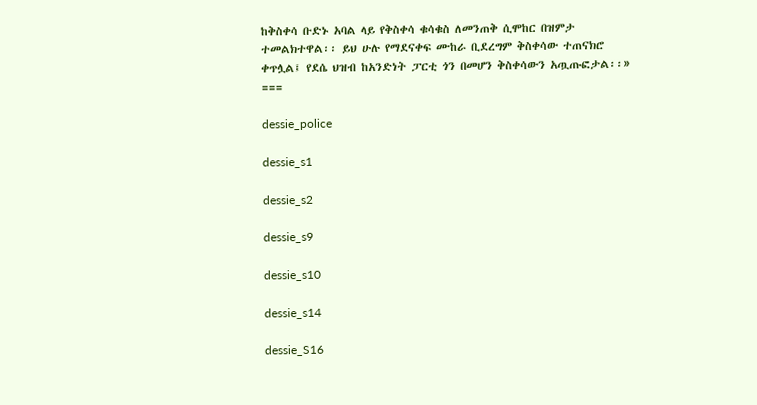ከቅስቀሳ ቡድኑ አባል ላይ የቅስቀሳ ቁሳቁስ ለመንጠቅ ሲሞከር በዝምታ ተመልክተዋል፡፡ ይህ ሁሉ የማደናቀፍ ሙከራ ቢደረግም ቅስቀሳው ተጠናክሮ ቀጥሏል፤ የደሴ ህዝብ ከአንድነት ፓርቲ ጎን በመሆን ቅስቀሳውን አጧጡፎታል፡፡»
===

dessie_police

dessie_s1

dessie_s2

dessie_s9

dessie_s10

dessie_s14

dessie_S16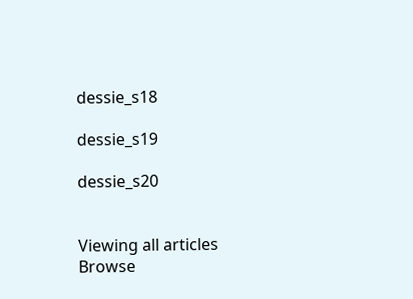dessie_s18

dessie_s19

dessie_s20


Viewing all articles
Browse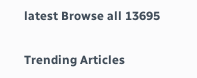latest Browse all 13695

Trending Articles